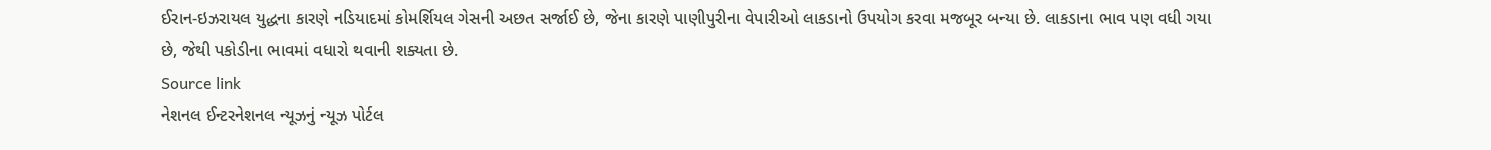ઈરાન-ઇઝરાયલ યુદ્ધના કારણે નડિયાદમાં કોમર્શિયલ ગેસની અછત સર્જાઈ છે, જેના કારણે પાણીપુરીના વેપારીઓ લાકડાનો ઉપયોગ કરવા મજબૂર બન્યા છે. લાકડાના ભાવ પણ વધી ગયા છે, જેથી પકોડીના ભાવમાં વધારો થવાની શક્યતા છે.
Source link
નેશનલ ઈન્ટરનેશનલ ન્યૂઝનું ન્યૂઝ પોર્ટલ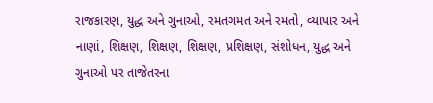રાજકારણ, યુદ્ધ અને ગુનાઓ, રમતગમત અને રમતો, વ્યાપાર અને નાણાં, શિક્ષણ, શિક્ષણ, શિક્ષણ, પ્રશિક્ષણ, સંશોધન, યુદ્ધ અને ગુનાઓ પર તાજેતરના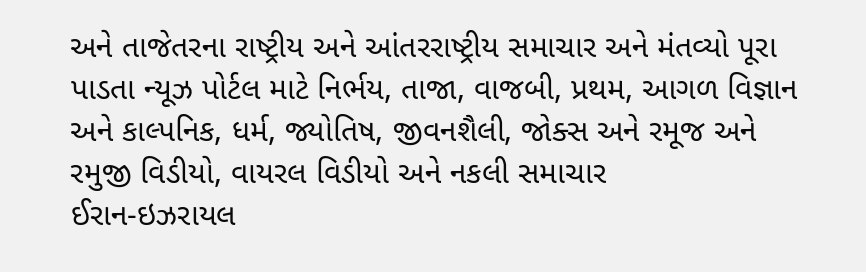અને તાજેતરના રાષ્ટ્રીય અને આંતરરાષ્ટ્રીય સમાચાર અને મંતવ્યો પૂરા પાડતા ન્યૂઝ પોર્ટલ માટે નિર્ભય, તાજા, વાજબી, પ્રથમ, આગળ વિજ્ઞાન અને કાલ્પનિક, ધર્મ, જ્યોતિષ, જીવનશૈલી, જોક્સ અને રમૂજ અને રમુજી વિડીયો, વાયરલ વિડીયો અને નકલી સમાચાર
ઈરાન-ઇઝરાયલ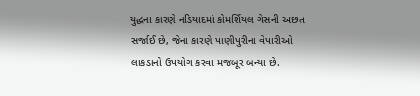યુદ્ધના કારણે નડિયાદમાં કોમર્શિયલ ગેસની અછત સર્જાઈ છે, જેના કારણે પાણીપુરીના વેપારીઓ લાકડાનો ઉપયોગ કરવા મજબૂર બન્યા છે.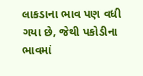લાકડાના ભાવ પણ વધી ગયા છે, જેથી પકોડીના ભાવમાં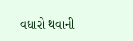વધારો થવાની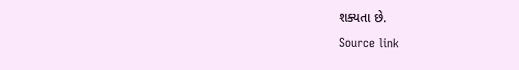શક્યતા છે.
Source link